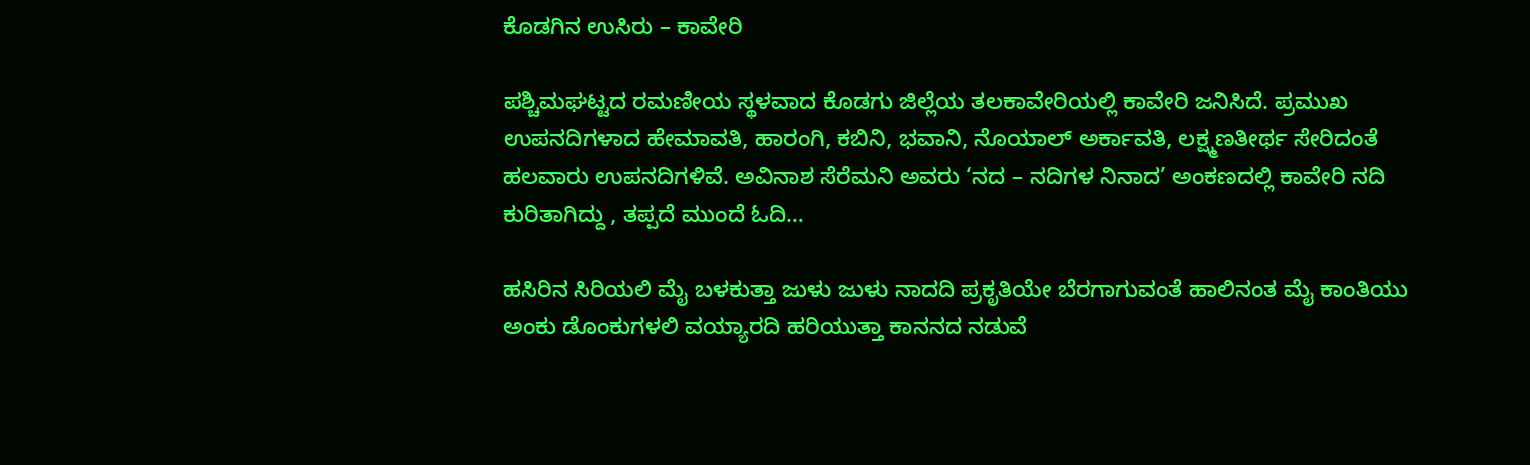ಕೊಡಗಿನ ಉಸಿರು – ಕಾವೇರಿ

ಪಶ್ಚಿಮಘಟ್ಟದ ರಮಣೀಯ ಸ್ಥಳವಾದ ಕೊಡಗು ಜಿಲ್ಲೆಯ ತಲಕಾವೇರಿಯಲ್ಲಿ ಕಾವೇರಿ ಜನಿಸಿದೆ. ಪ್ರಮುಖ ಉಪನದಿಗಳಾದ ಹೇಮಾವತಿ, ಹಾರಂಗಿ, ಕಬಿನಿ, ಭವಾನಿ, ನೊಯಾಲ್ ಅರ್ಕಾವತಿ, ಲಕ್ಷ್ಮಣತೀರ್ಥ ಸೇರಿದಂತೆ ಹಲವಾರು ಉಪನದಿಗಳಿವೆ. ಅವಿನಾಶ ಸೆರೆಮನಿ ಅವರು ‘ನದ – ನದಿಗಳ ನಿನಾದ’ ಅಂಕಣದಲ್ಲಿ ಕಾವೇರಿ ನದಿ ಕುರಿತಾಗಿದ್ದು , ತಪ್ಪದೆ ಮುಂದೆ ಓದಿ…

ಹಸಿರಿನ ಸಿರಿಯಲಿ ಮೈ ಬಳಕುತ್ತಾ ಜುಳು ಜುಳು ನಾದದಿ ಪ್ರಕೃತಿಯೇ ಬೆರಗಾಗುವಂತೆ ಹಾಲಿನಂತ ಮೈ ಕಾಂತಿಯು ಅಂಕು ಡೊಂಕುಗಳಲಿ ವಯ್ಯಾರದಿ ಹರಿಯುತ್ತಾ ಕಾನನದ ನಡುವೆ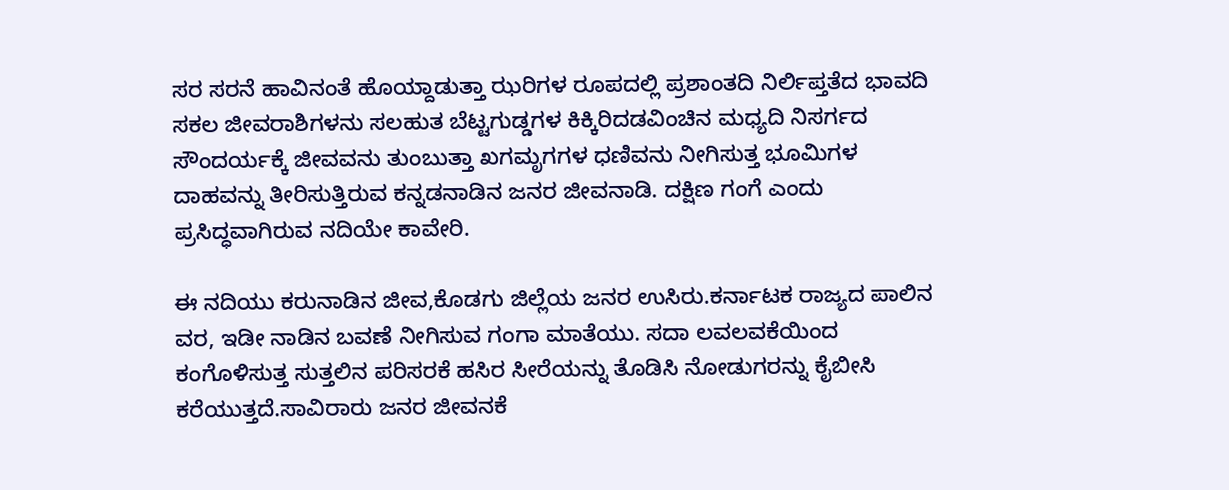ಸರ ಸರನೆ ಹಾವಿನಂತೆ ಹೊಯ್ದಾಡುತ್ತಾ ಝರಿಗಳ ರೂಪದಲ್ಲಿ ಪ್ರಶಾಂತದಿ ನಿರ್ಲಿಪ್ತತೆದ ಭಾವದಿ ಸಕಲ ಜೀವರಾಶಿಗಳನು ಸಲಹುತ ಬೆಟ್ಟಗುಡ್ಡಗಳ ಕಿಕ್ಕಿರಿದಡವಿಂಚಿನ ಮಧ್ಯದಿ ನಿಸರ್ಗದ ಸೌಂದರ್ಯಕ್ಕೆ ಜೀವವನು ತುಂಬುತ್ತಾ ಖಗಮೃಗಗಳ ಧಣಿವನು ನೀಗಿಸುತ್ತ ಭೂಮಿಗಳ ದಾಹವನ್ನು ತೀರಿಸುತ್ತಿರುವ ಕನ್ನಡನಾಡಿನ ಜನರ ಜೀವನಾಡಿ. ದಕ್ಷಿಣ ಗಂಗೆ ಎಂದು ಪ್ರಸಿದ್ಧವಾಗಿರುವ ನದಿಯೇ ಕಾವೇರಿ.

ಈ ನದಿಯು ಕರುನಾಡಿನ ಜೀವ,ಕೊಡಗು ಜಿಲ್ಲೆಯ ಜನರ ಉಸಿರು.ಕರ್ನಾಟಕ ರಾಜ್ಯದ ಪಾಲಿನ ವರ, ಇಡೀ ನಾಡಿನ ಬವಣೆ ನೀಗಿಸುವ ಗಂಗಾ ಮಾತೆಯು. ಸದಾ ಲವಲವಕೆಯಿಂದ ಕಂಗೊಳಿಸುತ್ತ ಸುತ್ತಲಿನ ಪರಿಸರಕೆ ಹಸಿರ ಸೀರೆಯನ್ನು ತೊಡಿಸಿ ನೋಡುಗರನ್ನು ಕೈಬೀಸಿ ಕರೆಯುತ್ತದೆ.ಸಾವಿರಾರು ಜನರ ಜೀವನಕೆ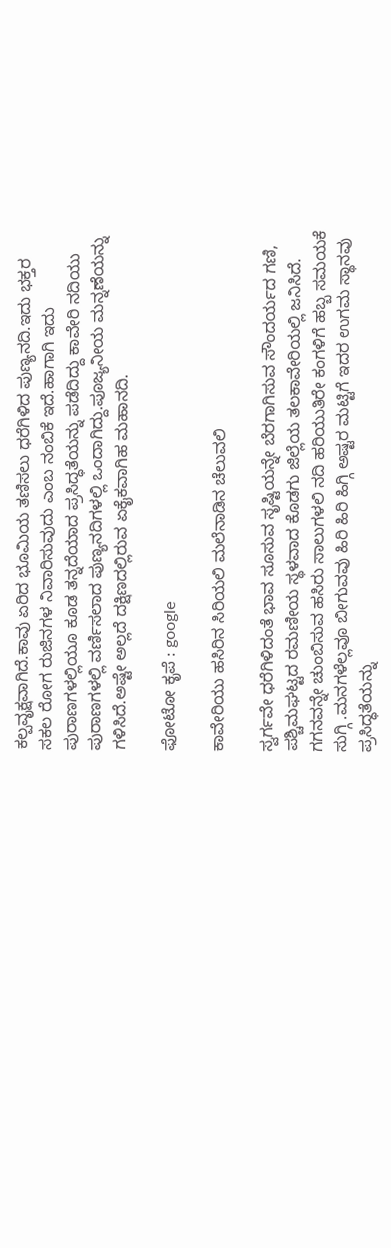ಕಲ್ಪವೃಕ್ಷವಾಗಿದೆ.ಕಾವು ಏರಿದ ಭೂಮಿಯ ತಣಿಸಲು ಧರೆಗಿಳಿದ ಪುಣ್ಯನದಿ.ಇದು ಭಕ್ತರ ಸಕಲ ರೋಗ ರುಜಿನಗಳ ನಿವಾರಿಸುವುದು ಎಂಬ ನಂಬಿಕೆ ಇದೆ.ಹಾಗಾಗಿ ಇದು ಪುರಾಣಗಳಲ್ಲಿಯೂ ಕೂಡ ತನ್ನದೆಯಾದ ಪ್ರಸಿದ್ಧತೆಯನ್ನು ಪಡೆದಿದ್ದು ಕಾವೇರಿ ನದಿಯು ಪುರಾಣಗಳಲ್ಲಿ ವರ್ಣಿಸಲಾದ ಪುಣ್ಯನದಿಗಳಲ್ಲಿ ಒಂದಾಗಿದ್ದು.ಪೂಜ್ಯನೀಯ ಮನ್ನಣೆಯನ್ನು ಗಳಿಸಿದೆ.ಅಷ್ಟೇ ಅಲ್ಲದೆ ದಕ್ಷಿಣದಲ್ಲಿರುವ ಏಕೈಕವಾಗಿಹ ಮಹಾನದಿ.

ಫೋಟೋ ಕೃಪೆ : google

ಕಾವೇರಿಯು ಹಸಿರಿನ ಸಿರಿಯಲಿ ಮಲೆನಾಡಿನ ಚೆಲುವಲಿ

ಸ್ವರ್ಗವೇ ಧರೆಗಿಳಿದಂತೆ ಭಾವ ಸೂಸುವ ಸೃಷ್ಟಿಯನ್ನೇ ಬೆರಗಾಗಿಸುವ ಸೌಂದರ್ಯದ ಗಣಿ, ಪಶ್ಚಿಮಘಟ್ಟದ ರಮಣೀಯ ಸ್ಥಳವಾದ ಕೊಡಗು ಜಿಲ್ಲೆಯ ತಲಕಾವೇರಿಯಲ್ಲಿ ಜನಿಸಿದೆ. ಗಗನವನ್ನೇ ಚುಂಬಿಸುವ ಹಸಿರು ಸಾಲುಗಳಲಿ ನದಿ ಹರಿಯುತಿರೇ ಕಂಗಳಿಗೆ ಹಬ್ಬ ಸಮಯಕೆ ಸುಗ್ಗಿ .ಮನಗಳೆಲ್ಲವೂ ಬೀಗುವವು ಹಿರಿ ಹಿರಿ ಹಿಗ್ಗಿ ಅಷ್ಟರ ಮಟ್ಟಿಗೆ ಇದರ ಉಗಮ ಸ್ಥಾನವು ಪ್ರಸಿದ್ಧತೆಯನ್ನು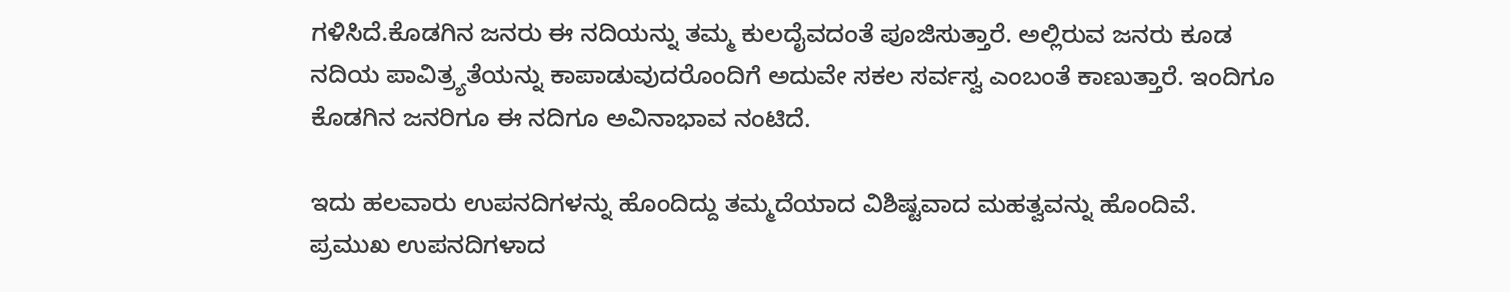ಗಳಿಸಿದೆ.ಕೊಡಗಿನ ಜನರು ಈ ನದಿಯನ್ನು ತಮ್ಮ ಕುಲದೈವದಂತೆ ಪೂಜಿಸುತ್ತಾರೆ. ಅಲ್ಲಿರುವ ಜನರು ಕೂಡ ನದಿಯ ಪಾವಿತ್ರ್ಯತೆಯನ್ನು ಕಾಪಾಡುವುದರೊಂದಿಗೆ ಅದುವೇ ಸಕಲ ಸರ್ವಸ್ವ ಎಂಬಂತೆ ಕಾಣುತ್ತಾರೆ. ಇಂದಿಗೂ ಕೊಡಗಿನ ಜನರಿಗೂ ಈ ನದಿಗೂ ಅವಿನಾಭಾವ ನಂಟಿದೆ.

ಇದು ಹಲವಾರು ಉಪನದಿಗಳನ್ನು ಹೊಂದಿದ್ದು ತಮ್ಮದೆಯಾದ ವಿಶಿಷ್ಟವಾದ ಮಹತ್ವವನ್ನು ಹೊಂದಿವೆ. ಪ್ರಮುಖ ಉಪನದಿಗಳಾದ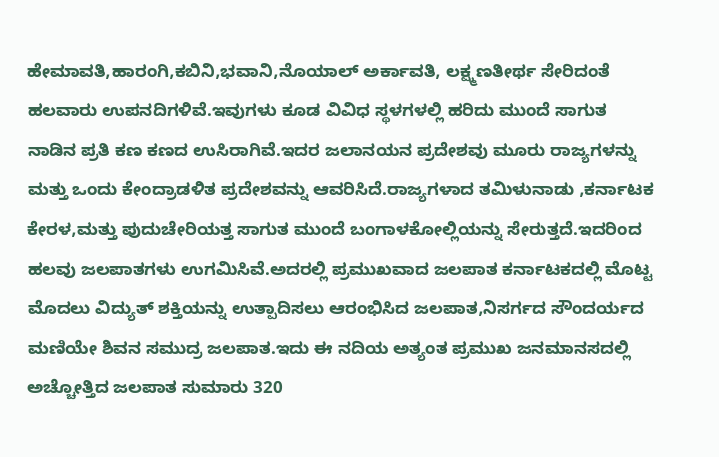ಹೇಮಾವತಿ,ಹಾರಂಗಿ,ಕಬಿನಿ,ಭವಾನಿ,ನೊಯಾಲ್ ಅರ್ಕಾವತಿ, ಲಕ್ಷ್ಮಣತೀರ್ಥ ಸೇರಿದಂತೆ ಹಲವಾರು ಉಪನದಿಗಳಿವೆ.ಇವುಗಳು ಕೂಡ ವಿವಿಧ ಸ್ಥಳಗಳಲ್ಲಿ ಹರಿದು ಮುಂದೆ ಸಾಗುತ ನಾಡಿನ ಪ್ರತಿ ಕಣ ಕಣದ ಉಸಿರಾಗಿವೆ.ಇದರ ಜಲಾನಯನ ಪ್ರದೇಶವು ಮೂರು ರಾಜ್ಯಗಳನ್ನು ಮತ್ತು ಒಂದು ಕೇಂದ್ರಾಡಳಿತ ಪ್ರದೇಶವನ್ನು ಆವರಿಸಿದೆ.ರಾಜ್ಯಗಳಾದ ತಮಿಳುನಾಡು ,ಕರ್ನಾಟಕ ಕೇರಳ,ಮತ್ತು ಪುದುಚೇರಿಯತ್ತ ಸಾಗುತ ಮುಂದೆ ಬಂಗಾಳಕೋಲ್ಲಿಯನ್ನು ಸೇರುತ್ತದೆ.ಇದರಿಂದ ಹಲವು ಜಲಪಾತಗಳು ಉಗಮಿಸಿವೆ.ಅದರಲ್ಲಿ ಪ್ರಮುಖವಾದ ಜಲಪಾತ ಕರ್ನಾಟಕದಲ್ಲಿ ಮೊಟ್ಟ ಮೊದಲು ವಿದ್ಯುತ್ ಶಕ್ತಿಯನ್ನು ಉತ್ಪಾದಿಸಲು ಆರಂಭಿಸಿದ ಜಲಪಾತ,ನಿಸರ್ಗದ ಸೌಂದರ್ಯದ ಮಣಿಯೇ ಶಿವನ ಸಮುದ್ರ ಜಲಪಾತ.ಇದು ಈ ನದಿಯ ಅತ್ಯಂತ ಪ್ರಮುಖ ಜನಮಾನಸದಲ್ಲಿ ಅಚ್ಚೋತ್ತಿದ ಜಲಪಾತ ಸುಮಾರು 320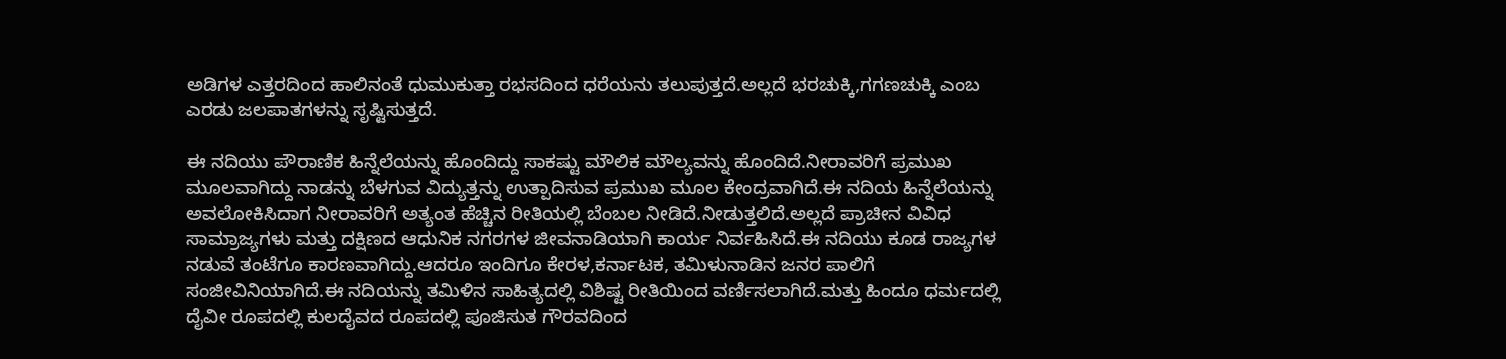ಅಡಿಗಳ ಎತ್ತರದಿಂದ ಹಾಲಿನಂತೆ ಧುಮುಕುತ್ತಾ ರಭಸದಿಂದ ಧರೆಯನು ತಲುಪುತ್ತದೆ.ಅಲ್ಲದೆ ಭರಚುಕ್ಕಿ,ಗಗಣಚುಕ್ಕಿ ಎಂಬ ಎರಡು ಜಲಪಾತಗಳನ್ನು ಸೃಷ್ಟಿಸುತ್ತದೆ.

ಈ ನದಿಯು ಪೌರಾಣಿಕ ಹಿನ್ನೆಲೆಯನ್ನು ಹೊಂದಿದ್ದು ಸಾಕಷ್ಟು ಮೌಲಿಕ ಮೌಲ್ಯವನ್ನು ಹೊಂದಿದೆ.ನೀರಾವರಿಗೆ ಪ್ರಮುಖ ಮೂಲವಾಗಿದ್ದು ನಾಡನ್ನು ಬೆಳಗುವ ವಿದ್ಯುತ್ತನ್ನು ಉತ್ಪಾದಿಸುವ ಪ್ರಮುಖ ಮೂಲ ಕೇಂದ್ರವಾಗಿದೆ.ಈ ನದಿಯ ಹಿನ್ನೆಲೆಯನ್ನು ಅವಲೋಕಿಸಿದಾಗ ನೀರಾವರಿಗೆ ಅತ್ಯಂತ ಹೆಚ್ಚಿನ ರೀತಿಯಲ್ಲಿ ಬೆಂಬಲ ನೀಡಿದೆ.ನೀಡುತ್ತಲಿದೆ.ಅಲ್ಲದೆ ಪ್ರಾಚೀನ ವಿವಿಧ ಸಾಮ್ರಾಜ್ಯಗಳು ಮತ್ತು ದಕ್ಷಿಣದ ಆಧುನಿಕ ನಗರಗಳ ಜೀವನಾಡಿಯಾಗಿ ಕಾರ್ಯ ನಿರ್ವಹಿಸಿದೆ.ಈ ನದಿಯು ಕೂಡ ರಾಜ್ಯಗಳ ನಡುವೆ ತಂಟೆಗೂ ಕಾರಣವಾಗಿದ್ದು.ಆದರೂ ಇಂದಿಗೂ ಕೇರಳ,ಕರ್ನಾಟಕ, ತಮಿಳುನಾಡಿನ ಜನರ ಪಾಲಿಗೆ ಸಂಜೀವಿನಿಯಾಗಿದೆ.ಈ ನದಿಯನ್ನು ತಮಿಳಿನ ಸಾಹಿತ್ಯದಲ್ಲಿ ವಿಶಿಷ್ಟ ರೀತಿಯಿಂದ ವರ್ಣಿಸಲಾಗಿದೆ.ಮತ್ತು ಹಿಂದೂ ಧರ್ಮದಲ್ಲಿ ದೈವೀ ರೂಪದಲ್ಲಿ ಕುಲದೈವದ ರೂಪದಲ್ಲಿ ಪೂಜಿಸುತ ಗೌರವದಿಂದ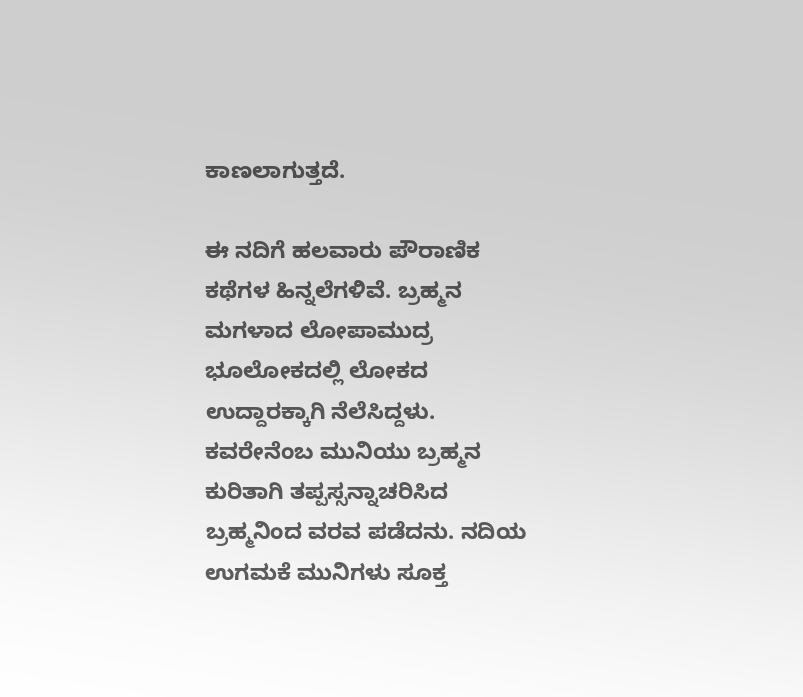ಕಾಣಲಾಗುತ್ತದೆ.

ಈ ನದಿಗೆ ಹಲವಾರು ಪೌರಾಣಿಕ ಕಥೆಗಳ ಹಿನ್ನಲೆಗಳಿವೆ. ಬ್ರಹ್ಮನ ಮಗಳಾದ ಲೋಪಾಮುದ್ರ ಭೂಲೋಕದಲ್ಲಿ ಲೋಕದ ಉದ್ದಾರಕ್ಕಾಗಿ ನೆಲೆಸಿದ್ದಳು. ಕವರೇನೆಂಬ ಮುನಿಯು ಬ್ರಹ್ಮನ ಕುರಿತಾಗಿ ತಪ್ಪಸ್ಸನ್ನಾಚರಿಸಿದ ಬ್ರಹ್ಮನಿಂದ ವರವ ಪಡೆದನು. ನದಿಯ ಉಗಮಕೆ ಮುನಿಗಳು ಸೂಕ್ತ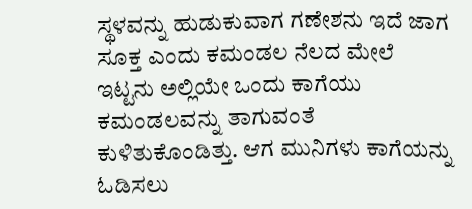ಸ್ಥಳವನ್ನು ಹುಡುಕುವಾಗ ಗಣೇಶನು ಇದೆ ಜಾಗ ಸೂಕ್ತ ಎಂದು ಕಮಂಡಲ ನೆಲದ ಮೇಲೆ ಇಟ್ಟನು ಅಲ್ಲಿಯೇ ಒಂದು ಕಾಗೆಯು ಕಮಂಡಲವನ್ನು ತಾಗುವಂತೆ ಕುಳಿತುಕೊಂಡಿತ್ತು. ಆಗ ಮುನಿಗಳು ಕಾಗೆಯನ್ನು ಓಡಿಸಲು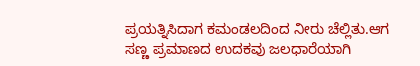ಪ್ರಯತ್ನಿಸಿದಾಗ ಕಮಂಡಲದಿಂದ ನೀರು ಚೆಲ್ಲಿತು.ಆಗ ಸಣ್ಣ ಪ್ರಮಾಣದ ಉದಕವು ಜಲಧಾರೆಯಾಗಿ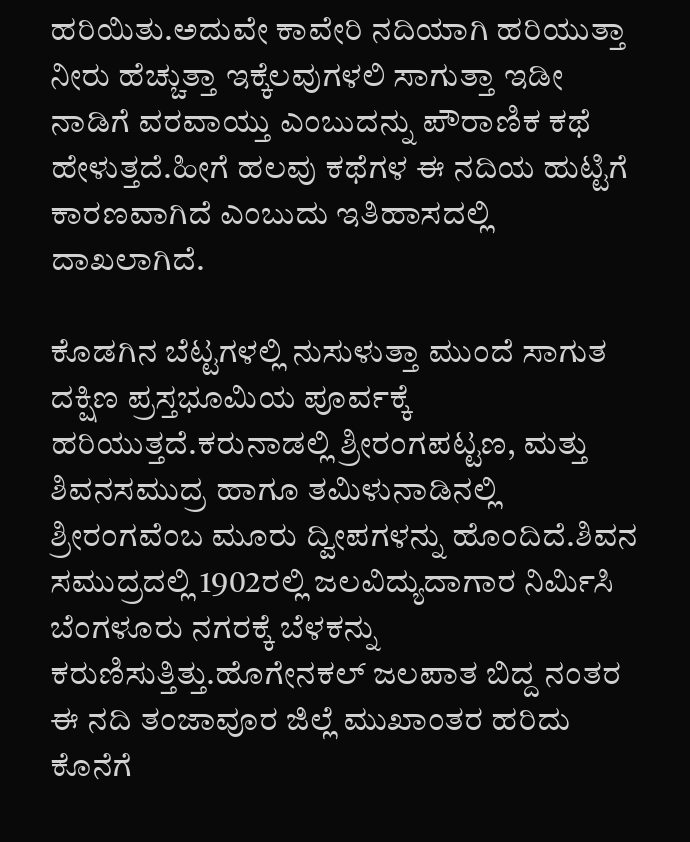ಹರಿಯಿತು.ಅದುವೇ ಕಾವೇರಿ ನದಿಯಾಗಿ ಹರಿಯುತ್ತಾ ನೀರು ಹೆಚ್ಚುತ್ತಾ ಇಕ್ಕೆಲವುಗಳಲಿ ಸಾಗುತ್ತಾ ಇಡೀ ನಾಡಿಗೆ ವರವಾಯ್ತು ಎಂಬುದನ್ನು ಪೌರಾಣಿಕ ಕಥೆ ಹೇಳುತ್ತದೆ.ಹೀಗೆ ಹಲವು ಕಥೆಗಳ ಈ ನದಿಯ ಹುಟ್ಟಿಗೆ ಕಾರಣವಾಗಿದೆ ಎಂಬುದು ಇತಿಹಾಸದಲ್ಲಿ ದಾಖಲಾಗಿದೆ.

ಕೊಡಗಿನ ಬೆಟ್ಟಗಳಲ್ಲಿ ನುಸುಳುತ್ತಾ ಮುಂದೆ ಸಾಗುತ ದಕ್ಷಿಣ ಪ್ರಸ್ತಭೂಮಿಯ ಪೂರ್ವಕ್ಕೆ ಹರಿಯುತ್ತದೆ.ಕರುನಾಡಲ್ಲಿ ಶ್ರೀರಂಗಪಟ್ಟಣ, ಮತ್ತು ಶಿವನಸಮುದ್ರ ಹಾಗೂ ತಮಿಳುನಾಡಿನಲ್ಲಿ ಶ್ರೀರಂಗವೆಂಬ ಮೂರು ದ್ವೀಪಗಳನ್ನು ಹೊಂದಿದೆ.ಶಿವನ ಸಮುದ್ರದಲ್ಲಿ 1902ರಲ್ಲಿ ಜಲವಿದ್ಯುದಾಗಾರ ನಿರ್ಮಿಸಿ ಬೆಂಗಳೂರು ನಗರಕ್ಕೆ ಬೆಳಕನ್ನು ಕರುಣಿಸುತ್ತಿತ್ತು.ಹೊಗೇನಕಲ್ ಜಲಪಾತ ಬಿದ್ದ ನಂತರ ಈ ನದಿ ತಂಜಾವೂರ ಜಿಲ್ಲೆ ಮುಖಾಂತರ ಹರಿದು ಕೊನೆಗೆ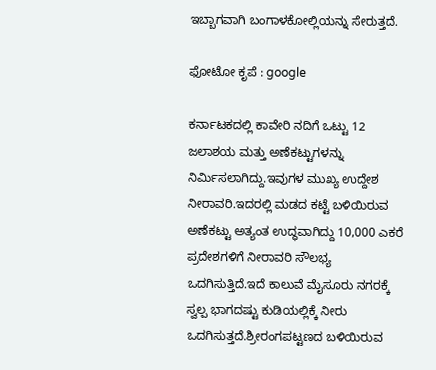ಇಬ್ಬಾಗವಾಗಿ ಬಂಗಾಳಕೋಲ್ಲಿಯನ್ನು ಸೇರುತ್ತದೆ.

ಫೋಟೋ ಕೃಪೆ : google

ಕರ್ನಾಟಕದಲ್ಲಿ ಕಾವೇರಿ ನದಿಗೆ ಒಟ್ಟು 12 ಜಲಾಶಯ ಮತ್ತು ಅಣೆಕಟ್ಟುಗಳನ್ನು ನಿರ್ಮಿಸಲಾಗಿದ್ದು.ಇವುಗಳ ಮುಖ್ಯ ಉದ್ದೇಶ ನೀರಾವರಿ.ಇದರಲ್ಲಿ ಮಡದ ಕಟ್ಟೆ ಬಳಿಯಿರುವ ಅಣೆಕಟ್ಟು ಅತ್ಯಂತ ಉದ್ಧವಾಗಿದ್ದು 10,000 ಎಕರೆ ಪ್ರದೇಶಗಳಿಗೆ ನೀರಾವರಿ ಸೌಲಭ್ಯ ಒದಗಿಸುತ್ತಿದೆ.ಇದೆ ಕಾಲುವೆ ಮೈಸೂರು ನಗರಕ್ಕೆ ಸ್ವಲ್ಪ ಭಾಗದಷ್ಟು ಕುಡಿಯಲ್ಲಿಕ್ಕೆ ನೀರು ಒದಗಿಸುತ್ತದೆ.ಶ್ರೀರಂಗಪಟ್ಟಣದ ಬಳಿಯಿರುವ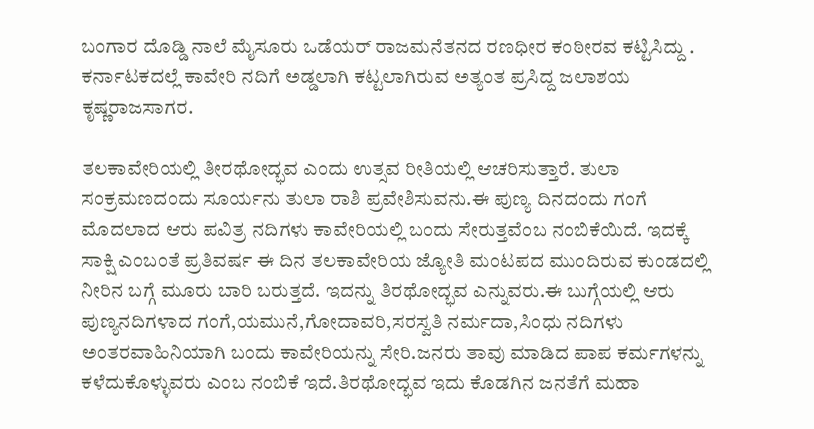ಬಂಗಾರ ದೊಡ್ಡಿ ನಾಲೆ ಮೈಸೂರು ಒಡೆಯರ್ ರಾಜಮನೆತನದ ರಣಧೀರ ಕಂಠೀರವ ಕಟ್ಟಿಸಿದ್ದು . ಕರ್ನಾಟಕದಲ್ಲೆ ಕಾವೇರಿ ನದಿಗೆ ಅಡ್ಡಲಾಗಿ ಕಟ್ಟಲಾಗಿರುವ ಅತ್ಯಂತ ಪ್ರಸಿದ್ದ ಜಲಾಶಯ ಕೃಷ್ಣರಾಜಸಾಗರ.

ತಲಕಾವೇರಿಯಲ್ಲಿ ತೀರಥೋದ್ಭವ ಎಂದು ಉತ್ಸವ ರೀತಿಯಲ್ಲಿ ಆಚರಿಸುತ್ತಾರೆ. ತುಲಾ ಸಂಕ್ರಮಣದಂದು ಸೂರ್ಯನು ತುಲಾ ರಾಶಿ ಪ್ರವೇಶಿಸುವನು.ಈ ಪುಣ್ಯ ದಿನದಂದು ಗಂಗೆ ಮೊದಲಾದ ಆರು ಪವಿತ್ರ ನದಿಗಳು ಕಾವೇರಿಯಲ್ಲಿ ಬಂದು ಸೇರುತ್ತವೆಂಬ ನಂಬಿಕೆಯಿದೆ. ಇದಕ್ಕೆ ಸಾಕ್ಷಿ ಎಂಬಂತೆ ಪ್ರತಿವರ್ಷ ಈ ದಿನ ತಲಕಾವೇರಿಯ ಜ್ಯೋತಿ ಮಂಟಪದ ಮುಂದಿರುವ ಕುಂಡದಲ್ಲಿ ನೀರಿನ ಬಗ್ಗೆ ಮೂರು ಬಾರಿ ಬರುತ್ತದೆ. ಇದನ್ನು ತಿರಥೋದ್ಭವ ಎನ್ನುವರು.ಈ ಬುಗ್ಗೆಯಲ್ಲಿ ಆರು ಪುಣ್ಯನದಿಗಳಾದ ಗಂಗೆ,ಯಮುನೆ,ಗೋದಾವರಿ,ಸರಸ್ವತಿ ನರ್ಮದಾ,ಸಿಂಧು ನದಿಗಳು ಅಂತರವಾಹಿನಿಯಾಗಿ ಬಂದು ಕಾವೇರಿಯನ್ನು ಸೇರಿ.ಜನರು ತಾವು ಮಾಡಿದ ಪಾಪ ಕರ್ಮಗಳನ್ನು ಕಳೆದುಕೊಳ್ಳುವರು ಎಂಬ ನಂಬಿಕೆ ಇದೆ.ತಿರಥೋದ್ಭವ ಇದು ಕೊಡಗಿನ ಜನತೆಗೆ ಮಹಾ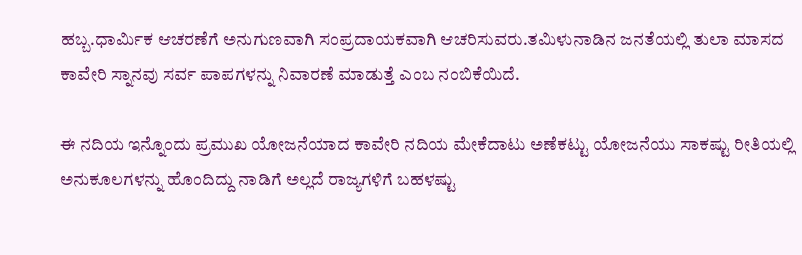ಹಬ್ಬ.ಧಾರ್ಮಿಕ ಆಚರಣೆಗೆ ಅನುಗುಣವಾಗಿ ಸಂಪ್ರದಾಯಕವಾಗಿ ಆಚರಿಸುವರು.ತಮಿಳುನಾಡಿನ ಜನತೆಯಲ್ಲಿ ತುಲಾ ಮಾಸದ ಕಾವೇರಿ ಸ್ನಾನವು ಸರ್ವ ಪಾಪಗಳನ್ನು ನಿವಾರಣೆ ಮಾಡುತ್ತೆ ಎಂಬ ನಂಬಿಕೆಯಿದೆ.

ಈ ನದಿಯ ಇನ್ನೊಂದು ಪ್ರಮುಖ ಯೋಜನೆಯಾದ ಕಾವೇರಿ ನದಿಯ ಮೇಕೆದಾಟು ಅಣೆಕಟ್ಟು ಯೋಜನೆಯು ಸಾಕಷ್ಟು ರೀತಿಯಲ್ಲಿ ಅನುಕೂಲಗಳನ್ನು ಹೊಂದಿದ್ದು ನಾಡಿಗೆ ಅಲ್ಲದೆ ರಾಜ್ಯಗಳಿಗೆ ಬಹಳಷ್ಟು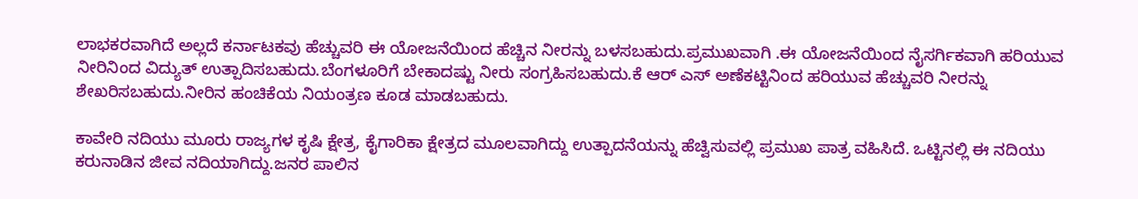ಲಾಭಕರವಾಗಿದೆ ಅಲ್ಲದೆ ಕರ್ನಾಟಕವು ಹೆಚ್ಚುವರಿ ಈ ಯೋಜನೆಯಿಂದ ಹೆಚ್ಚಿನ ನೀರನ್ನು ಬಳಸಬಹುದು.ಪ್ರಮುಖವಾಗಿ .ಈ ಯೋಜನೆಯಿಂದ ನೈಸರ್ಗಿಕವಾಗಿ ಹರಿಯುವ ನೀರಿನಿಂದ ವಿದ್ಯುತ್ ಉತ್ಪಾದಿಸಬಹುದು.ಬೆಂಗಳೂರಿಗೆ ಬೇಕಾದಷ್ಟು ನೀರು ಸಂಗ್ರಹಿಸಬಹುದು.ಕೆ ಆರ್ ಎಸ್ ಅಣೆಕಟ್ಟಿನಿಂದ ಹರಿಯುವ ಹೆಚ್ಚುವರಿ ನೀರನ್ನು ಶೇಖರಿಸಬಹುದು.ನೀರಿನ ಹಂಚಿಕೆಯ ನಿಯಂತ್ರಣ ಕೂಡ ಮಾಡಬಹುದು.

ಕಾವೇರಿ ನದಿಯು ಮೂರು ರಾಜ್ಯಗಳ ಕೃಷಿ ಕ್ಷೇತ್ರ, ಕೈಗಾರಿಕಾ ಕ್ಷೇತ್ರದ ಮೂಲವಾಗಿದ್ದು ಉತ್ಪಾದನೆಯನ್ನು ಹೆಚ್ವಿಸುವಲ್ಲಿ ಪ್ರಮುಖ ಪಾತ್ರ ವಹಿಸಿದೆ. ಒಟ್ಟಿನಲ್ಲಿ ಈ ನದಿಯು ಕರುನಾಡಿನ ಜೀವ ನದಿಯಾಗಿದ್ದು.ಜನರ ಪಾಲಿನ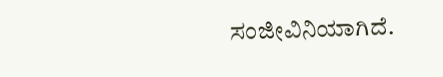ಸಂಜೀವಿನಿಯಾಗಿದೆ.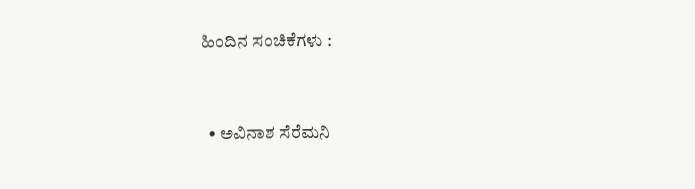ಹಿಂದಿನ ಸಂಚಿಕೆಗಳು :


  • ಅವಿನಾಶ ಸೆರೆಮನಿ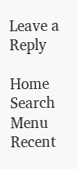Leave a Reply

Home
Search
Menu
Recent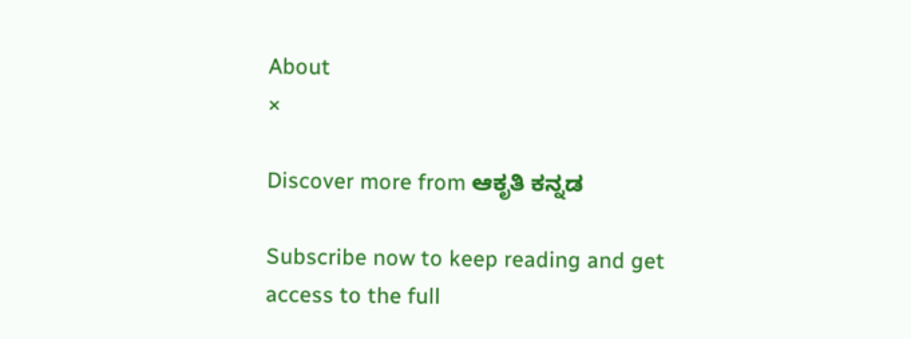About
×

Discover more from ಆಕೃತಿ ಕನ್ನಡ

Subscribe now to keep reading and get access to the full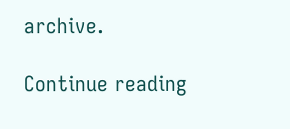archive.

Continue reading